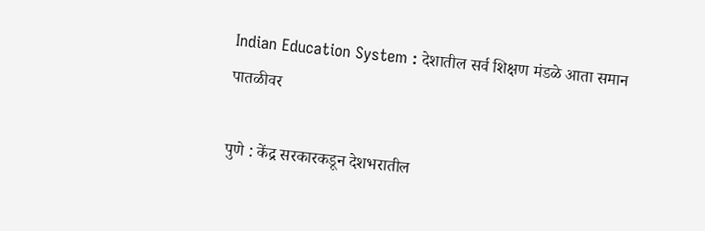Indian Education System : देशातील सर्व शिक्षण मंडळे आता समान पातळीवर

पुणे : केंद्र सरकारकडून देशभरातील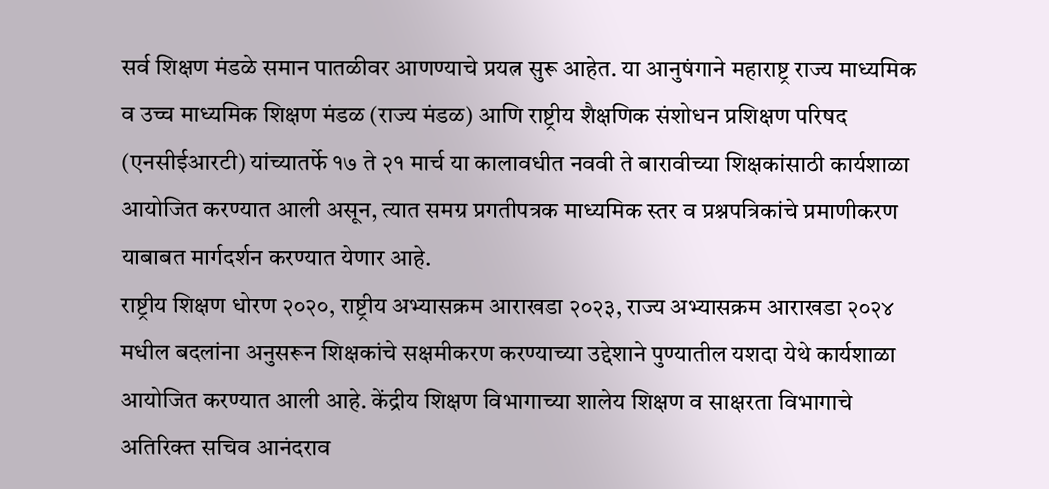सर्व शिक्षण मंडळे समान पातळीवर आणण्याचे प्रयत्न सुरू आहेत. या आनुषंगाने महाराष्ट्र राज्य माध्यमिक व उच्च माध्यमिक शिक्षण मंडळ (राज्य मंडळ) आणि राष्ट्रीय शैक्षणिक संशोधन प्रशिक्षण परिषद (एनसीईआरटी) यांच्यातर्फे १७ ते २१ मार्च या कालावधीत नववी ते बारावीच्या शिक्षकांसाठी कार्यशाळा आयोजित करण्यात आली असून, त्यात समग्र प्रगतीपत्रक माध्यमिक स्तर व प्रश्नपत्रिकांचे प्रमाणीकरण याबाबत मार्गदर्शन करण्यात येणार आहे.
राष्ट्रीय शिक्षण धोरण २०२०, राष्ट्रीय अभ्यासक्रम आराखडा २०२३, राज्य अभ्यासक्रम आराखडा २०२४ मधील बदलांना अनुसरून शिक्षकांचे सक्षमीकरण करण्याच्या उद्देशाने पुण्यातील यशदा येथे कार्यशाळा आयोजित करण्यात आली आहे. केंद्रीय शिक्षण विभागाच्या शालेय शिक्षण व साक्षरता विभागाचे अतिरिक्त सचिव आनंदराव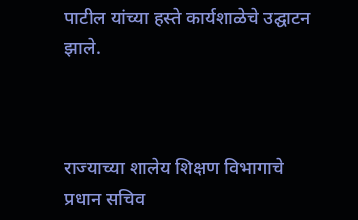पाटील यांच्या हस्ते कार्यशाळेचे उद्घाटन झाले.



राज्याच्या शालेय शिक्षण विभागाचे प्रधान सचिव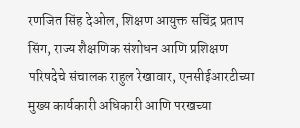रणजित सिंह देओल, शिक्षण आयुक्त सचिंद्र प्रताप सिंग, राज्य शैक्षणिक संशोधन आणि प्रशिक्षण परिषदेचे संचालक राहुल रेखावार, एनसीईआरटीच्या मुख्य कार्यकारी अधिकारी आणि परखच्या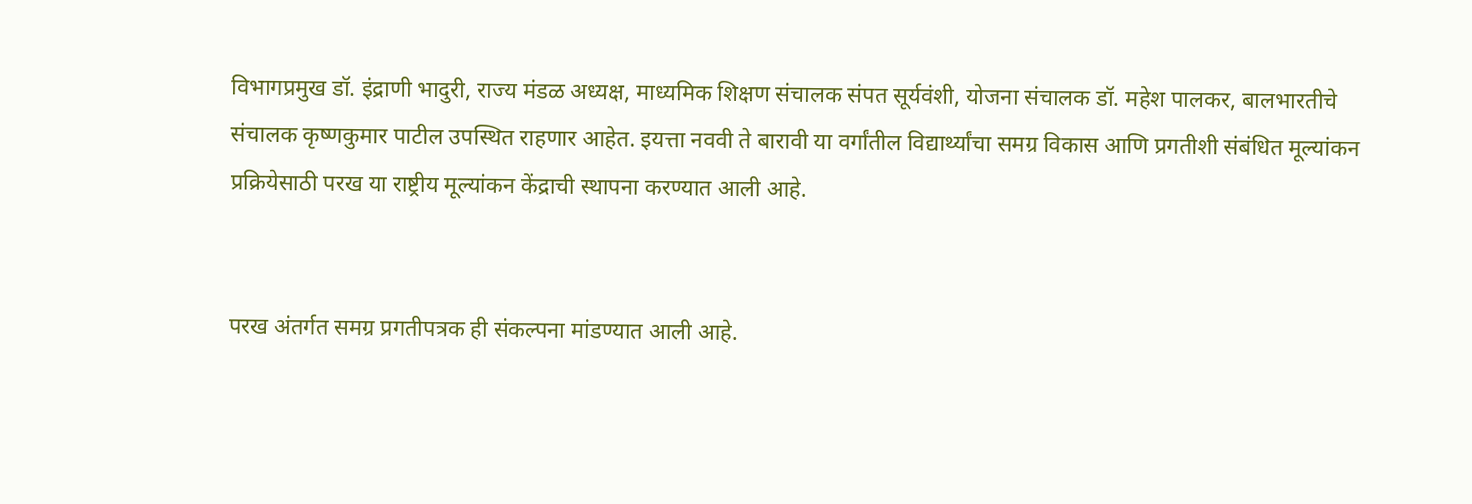विभागप्रमुख डॉ. इंद्राणी भादुरी, राज्य मंडळ अध्यक्ष, माध्यमिक शिक्षण संचालक संपत सूर्यवंशी, योजना संचालक डॉ. महेश पालकर, बालभारतीचे संचालक कृष्णकुमार पाटील उपस्थित राहणार आहेत. इयत्ता नववी ते बारावी या वर्गांतील विद्यार्थ्यांचा समग्र विकास आणि प्रगतीशी संबंधित मूल्यांकन प्रक्रियेसाठी परख या राष्ट्रीय मूल्यांकन केंद्राची स्थापना करण्यात आली आहे.


परख अंतर्गत समग्र प्रगतीपत्रक ही संकल्पना मांडण्यात आली आहे.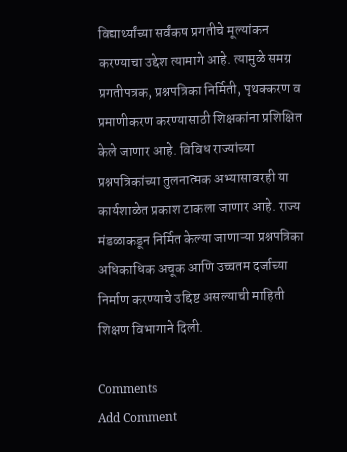विद्यार्थ्यांच्या सर्वंकष प्रगतीचे मूल्यांकन करण्याचा उद्देश त्यामागे आहे. त्यामुळे समग्र प्रगतीपत्रक, प्रश्नपत्रिका निर्मिती, पृथक्करण व प्रमाणीकरण करण्यासाठी शिक्षकांना प्रशिक्षित केले जाणार आहे. विविध राज्यांच्या प्रश्नपत्रिकांच्या तुलनात्मक अभ्यासावरही या कार्यशाळेत प्रकाश टाकला जाणार आहे. राज्य मंडळाकडून निर्मित केल्या जाणाऱ्या प्रश्नपत्रिका अधिकाधिक अचूक आणि उच्चतम दर्जाच्या निर्माण करण्याचे उद्दिष्ट असल्याची माहिती शिक्षण विभागाने दिली.

Comments
Add Comment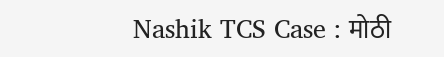Nashik TCS Case : मोठी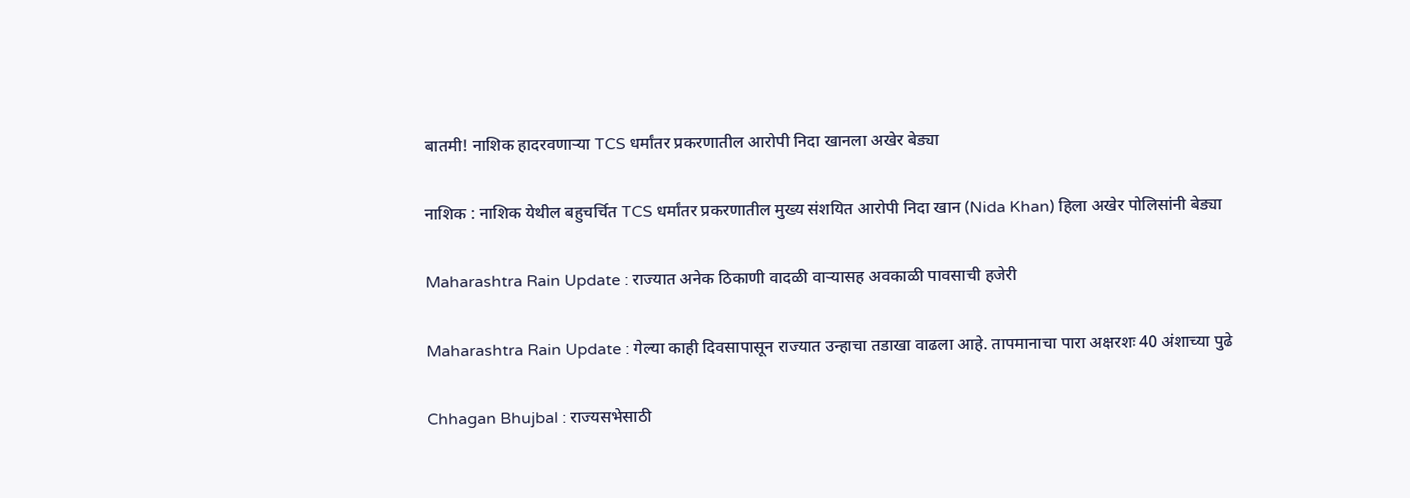बातमी! नाशिक हादरवणाऱ्या TCS धर्मांतर प्रकरणातील आरोपी निदा खानला अखेर बेड्या

नाशिक : नाशिक येथील बहुचर्चित TCS धर्मांतर प्रकरणातील मुख्य संशयित आरोपी निदा खान (Nida Khan) हिला अखेर पोलिसांनी बेड्या

Maharashtra Rain Update : राज्यात अनेक ठिकाणी वादळी वाऱ्यासह अवकाळी पावसाची हजेरी

Maharashtra Rain Update : गेल्या काही दिवसापासून राज्यात उन्हाचा तडाखा वाढला आहे. तापमानाचा पारा अक्षरशः 40 अंशाच्या पुढे

Chhagan Bhujbal : राज्यसभेसाठी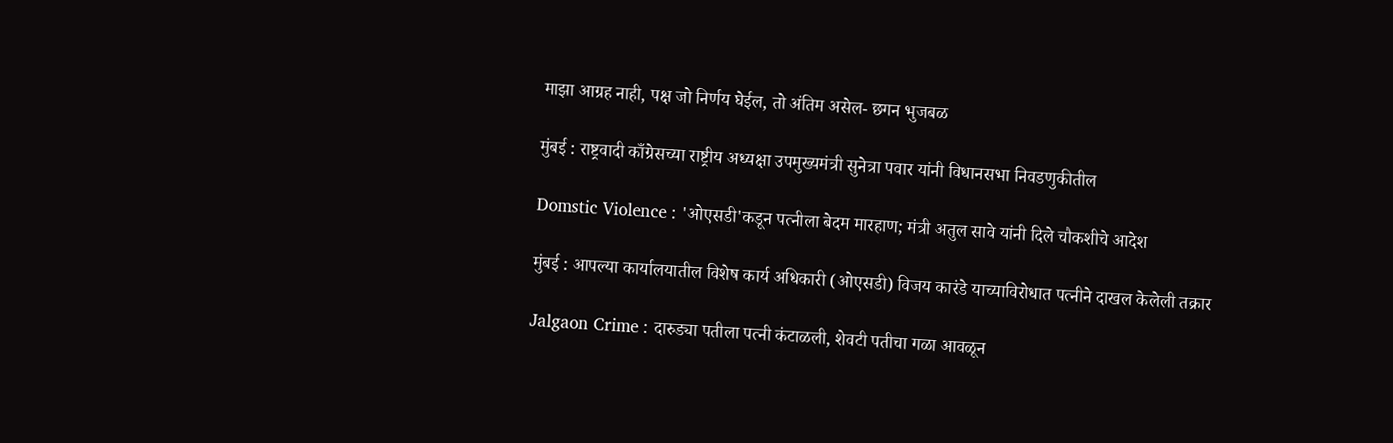माझा आग्रह नाही, पक्ष जो निर्णय घेईल, तो अंतिम असेल- छगन भुजबळ

मुंबई : राष्ट्रवादी काँग्रेसच्या राष्ट्रीय अध्यक्षा उपमुख्यमंत्री सुनेत्रा पवार यांनी विधानसभा निवडणुकीतील

Domstic Violence : 'ओएसडी'कडून पत्नीला बेदम मारहाण; मंत्री अतुल सावे यांनी दिले चौकशीचे आदेश

मुंबई : आपल्या कार्यालयातील विशेष कार्य अधिकारी (ओएसडी) विजय कारंडे याच्याविरोधात पत्नीने दाखल केलेली तक्रार

Jalgaon Crime : दारुड्या पतीला पत्नी कंटाळली, शेवटी पतीचा गळा आवळून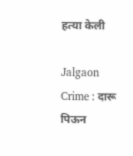हत्या केली

Jalgaon Crime : दारू पिऊन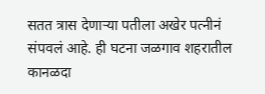सतत त्रास देणाऱ्या पतीला अखेर पत्नीनं संपवलं आहे. ही घटना जळगाव शहरातील कानळदा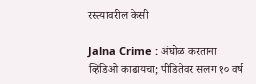रस्त्यावरील केसी

Jalna Crime : अंघोळ करताना व्हिडिओ काढायचा; पीडितेवर सलग १० वर्ष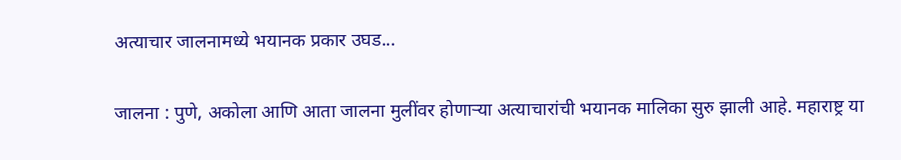अत्याचार जालनामध्ये भयानक प्रकार उघड...

जालना : पुणे, अकोला आणि आता जालना मुलींवर होणाऱ्या अत्याचारांची भयानक मालिका सुरु झाली आहे. महाराष्ट्र या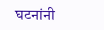घटनांनी